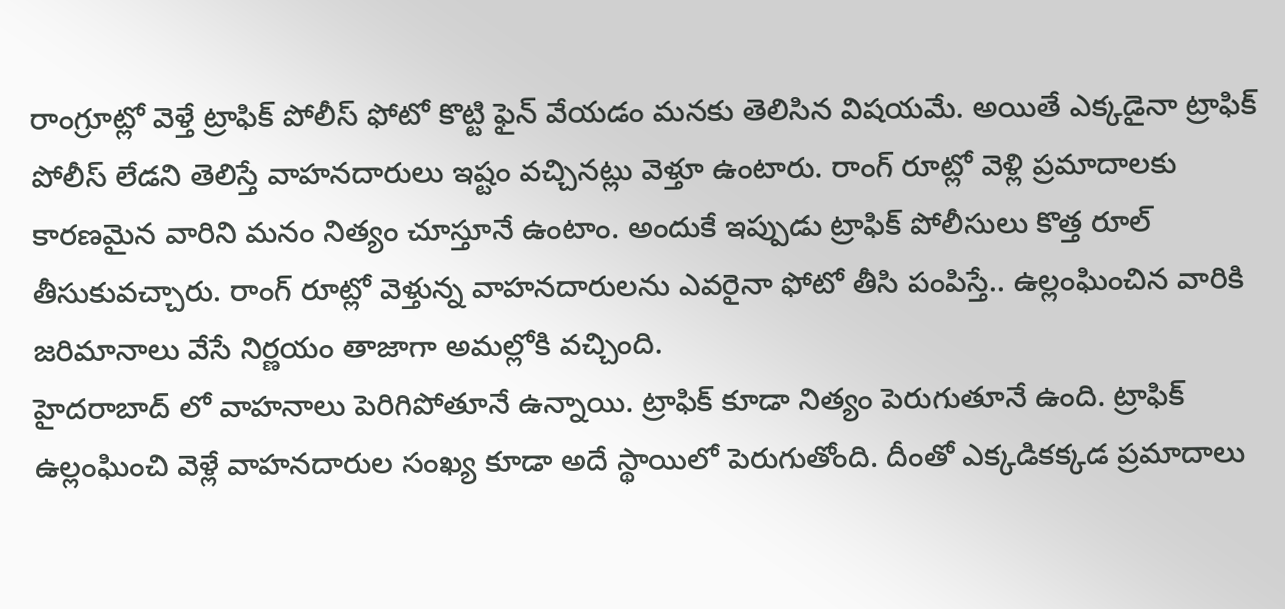రాంగ్రూట్లో వెళ్తే ట్రాఫిక్ పోలీస్ ఫోటో కొట్టి ఫైన్ వేయడం మనకు తెలిసిన విషయమే. అయితే ఎక్కడైనా ట్రాఫిక్ పోలీస్ లేడని తెలిస్తే వాహనదారులు ఇష్టం వచ్చినట్లు వెళ్తూ ఉంటారు. రాంగ్ రూట్లో వెళ్లి ప్రమాదాలకు కారణమైన వారిని మనం నిత్యం చూస్తూనే ఉంటాం. అందుకే ఇప్పుడు ట్రాఫిక్ పోలీసులు కొత్త రూల్ తీసుకువచ్చారు. రాంగ్ రూట్లో వెళ్తున్న వాహనదారులను ఎవరైనా ఫోటో తీసి పంపిస్తే.. ఉల్లంఘించిన వారికి జరిమానాలు వేసే నిర్ణయం తాజాగా అమల్లోకి వచ్చింది.
హైదరాబాద్ లో వాహనాలు పెరిగిపోతూనే ఉన్నాయి. ట్రాఫిక్ కూడా నిత్యం పెరుగుతూనే ఉంది. ట్రాఫిక్ ఉల్లంఘించి వెళ్లే వాహనదారుల సంఖ్య కూడా అదే స్థాయిలో పెరుగుతోంది. దీంతో ఎక్కడికక్కడ ప్రమాదాలు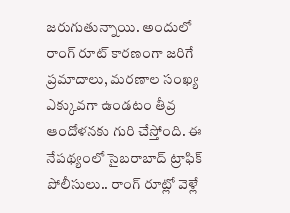జరుగుతున్నాయి. అందులో రాంగ్ రూట్ కారణంగా జరిగే ప్రమాదాలు, మరణాల సంఖ్య ఎక్కువగా ఉండటం తీవ్ర ఆందోళనకు గురి చేస్తోంది. ఈ నేపథ్యంలో సైబరాబాద్ ట్రాఫిక్ పోలీసులు.. రాంగ్ రూట్లో వెళ్లే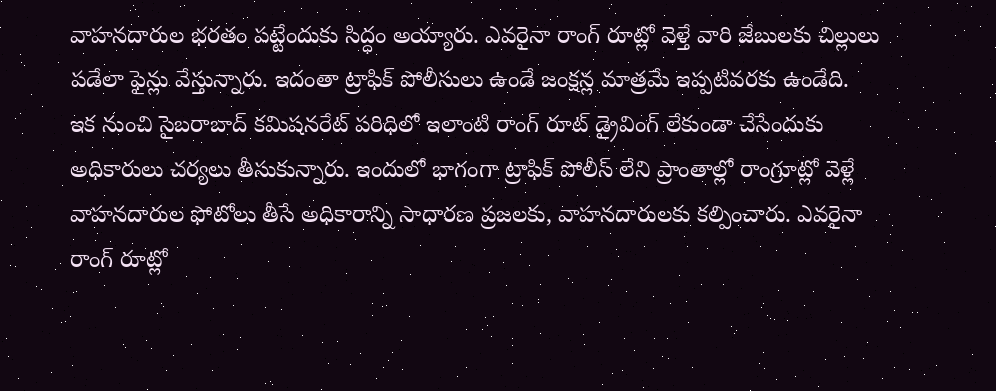వాహనదారుల భరతం పట్టేందుకు సిద్ధం అయ్యారు. ఎవరైనా రాంగ్ రూట్లో వెళ్తే వారి జేబులకు చిల్లులు పడేలా ఫైన్లు వేస్తున్నారు. ఇదంతా ట్రాఫిక్ పోలీసులు ఉండే జంక్షన్ల మాత్రమే ఇప్పటివరకు ఉండేది.
ఇక నుంచి సైబరాబాద్ కమిషనరేట్ పరిధిలో ఇలాంటి రాంగ్ రూట్ డ్రైవింగ్ లేకుండా చేసేందుకు అధికారులు చర్యలు తీసుకున్నారు. ఇందులో భాగంగా ట్రాఫిక్ పోలీస్ లేని ప్రాంతాల్లో రాంగ్రూట్లో వెళ్లే వాహనదారుల ఫోటోలు తీసే అధికారాన్ని సాధారణ ప్రజలకు, వాహనదారులకు కల్పించారు. ఎవరైనా రాంగ్ రూట్లో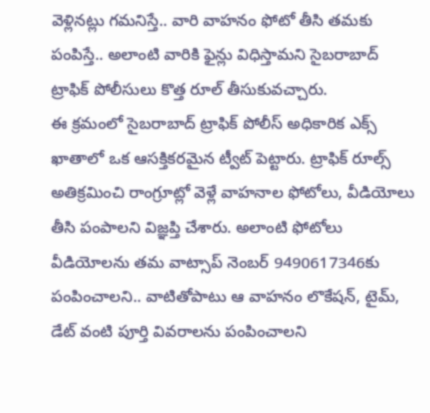వెళ్లినట్లు గమనిస్తే.. వారి వాహనం ఫోటో తీసి తమకు పంపిస్తే.. అలాంటి వారికి ఫైన్లు విధిస్తామని సైబరాబాద్ ట్రాఫిక్ పోలీసులు కొత్త రూల్ తీసుకువచ్చారు.
ఈ క్రమంలో సైబరాబాద్ ట్రాఫిక్ పోలీస్ అధికారిక ఎక్స్ ఖాతాలో ఒక ఆసక్తికరమైన ట్వీట్ పెట్టారు. ట్రాఫిక్ రూల్స్ అతిక్రమించి రాంగ్రూట్లో వెళ్లే వాహనాల ఫోటోలు, వీడియోలు తీసి పంపాలని విజ్ఞప్తి చేశారు. అలాంటి ఫోటోలు వీడియోలను తమ వాట్సాప్ నెంబర్ 9490617346కు పంపించాలని.. వాటితోపాటు ఆ వాహనం లొకేషన్, టైమ్, డేట్ వంటి పూర్తి వివరాలను పంపించాలని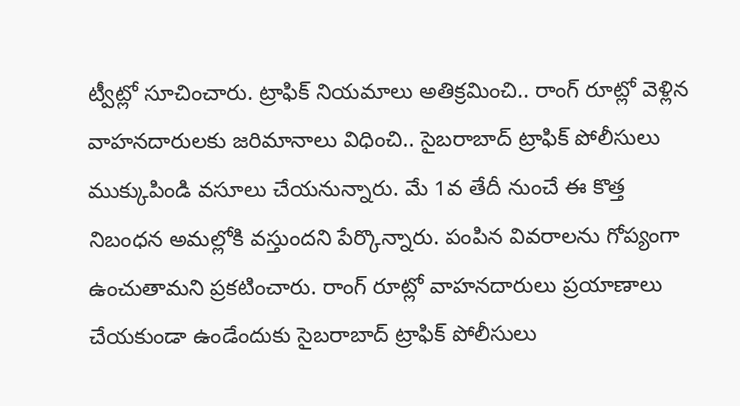ట్వీట్లో సూచించారు. ట్రాఫిక్ నియమాలు అతిక్రమించి.. రాంగ్ రూట్లో వెళ్లిన వాహనదారులకు జరిమానాలు విధించి.. సైబరాబాద్ ట్రాఫిక్ పోలీసులు ముక్కుపిండి వసూలు చేయనున్నారు. మే 1వ తేదీ నుంచే ఈ కొత్త నిబంధన అమల్లోకి వస్తుందని పేర్కొన్నారు. పంపిన వివరాలను గోప్యంగా ఉంచుతామని ప్రకటించారు. రాంగ్ రూట్లో వాహనదారులు ప్రయాణాలు చేయకుండా ఉండేందుకు సైబరాబాద్ ట్రాఫిక్ పోలీసులు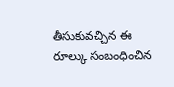తీసుకువచ్చిన ఈ రూల్కు సంబంధించిన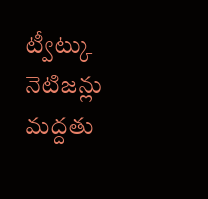ట్వీట్కు నెటిజన్లు మద్దతు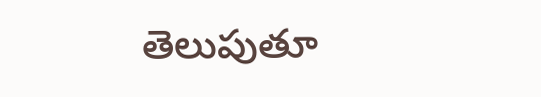తెలుపుతూ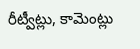రీట్వీట్లు, కామెంట్లు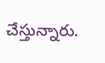చేస్తున్నారు.